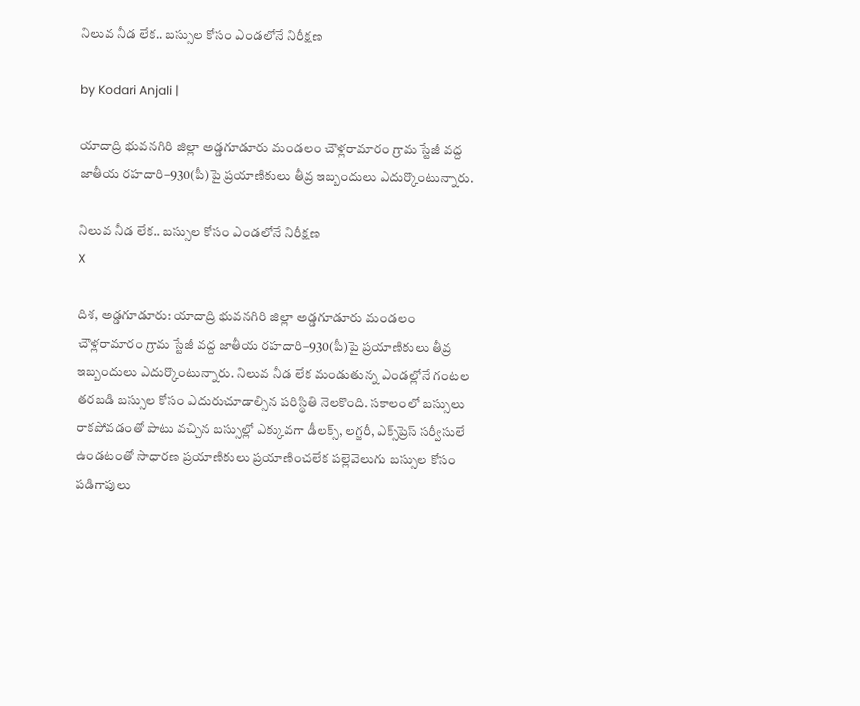నిలువ నీడ లేక.. బస్సుల కోసం ఎండలోనే నిరీక్షణ

by Kodari Anjali |

యాదాద్రి భువనగిరి జిల్లా అడ్డగూడూరు మండలం చౌళ్లరామారం గ్రామ స్టేజీ వద్ద జాతీయ రహదారి–930(పీ)పై ప్రయాణికులు తీవ్ర ఇబ్బందులు ఎదుర్కొంటున్నారు.

నిలువ నీడ లేక.. బస్సుల కోసం ఎండలోనే నిరీక్షణ
X

దిశ, అడ్డగూడూరు: యాదాద్రి భువనగిరి జిల్లా అడ్డగూడూరు మండలం చౌళ్లరామారం గ్రామ స్టేజీ వద్ద జాతీయ రహదారి–930(పీ)పై ప్రయాణికులు తీవ్ర ఇబ్బందులు ఎదుర్కొంటున్నారు. నిలువ నీడ లేక మండుతున్న ఎండల్లోనే గంటల తరబడి బస్సుల కోసం ఎదురుచూడాల్సిన పరిస్థితి నెలకొంది. సకాలంలో బస్సులు రాకపోవడంతో పాటు వచ్చిన బస్సుల్లో ఎక్కువగా డీలక్స్, లగ్జరీ, ఎక్స్‌ప్రెస్ సర్వీసులే ఉండటంతో సాధారణ ప్రయాణికులు ప్రయాణించలేక పల్లెవెలుగు బస్సుల కోసం పడిగాపులు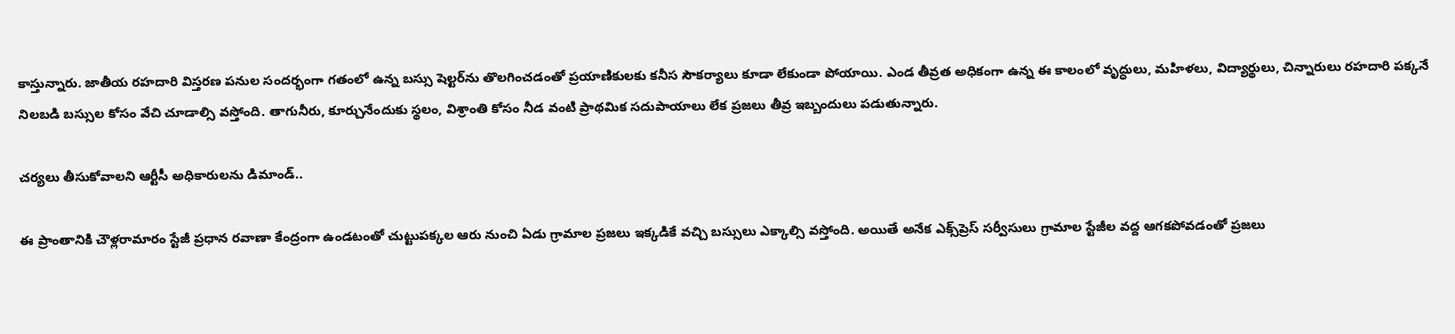కాస్తున్నారు. జాతీయ రహదారి విస్తరణ పనుల సందర్భంగా గతంలో ఉన్న బస్సు షెల్టర్‌ను తొలగించడంతో ప్రయాణికులకు కనీస సౌకర్యాలు కూడా లేకుండా పోయాయి. ఎండ తీవ్రత అధికంగా ఉన్న ఈ కాలంలో వృద్ధులు, మహిళలు, విద్యార్థులు, చిన్నారులు రహదారి పక్కనే నిలబడి బస్సుల కోసం వేచి చూడాల్సి వస్తోంది. తాగునీరు, కూర్చునేందుకు స్థలం, విశ్రాంతి కోసం నీడ వంటి ప్రాథమిక సదుపాయాలు లేక ప్రజలు తీవ్ర ఇబ్బందులు పడుతున్నారు.

చర్యలు తీసుకోవాలని ఆర్టీసీ అధికారులను డిమాండ్..

ఈ ప్రాంతానికి చౌళ్లరామారం స్టేజీ ప్రధాన రవాణా కేంద్రంగా ఉండటంతో చుట్టుపక్కల ఆరు నుంచి ఏడు గ్రామాల ప్రజలు ఇక్కడికే వచ్చి బస్సులు ఎక్కాల్సి వస్తోంది. అయితే అనేక ఎక్స్‌ప్రెస్ సర్వీసులు గ్రామాల స్టేజీల వద్ద ఆగకపోవడంతో ప్రజలు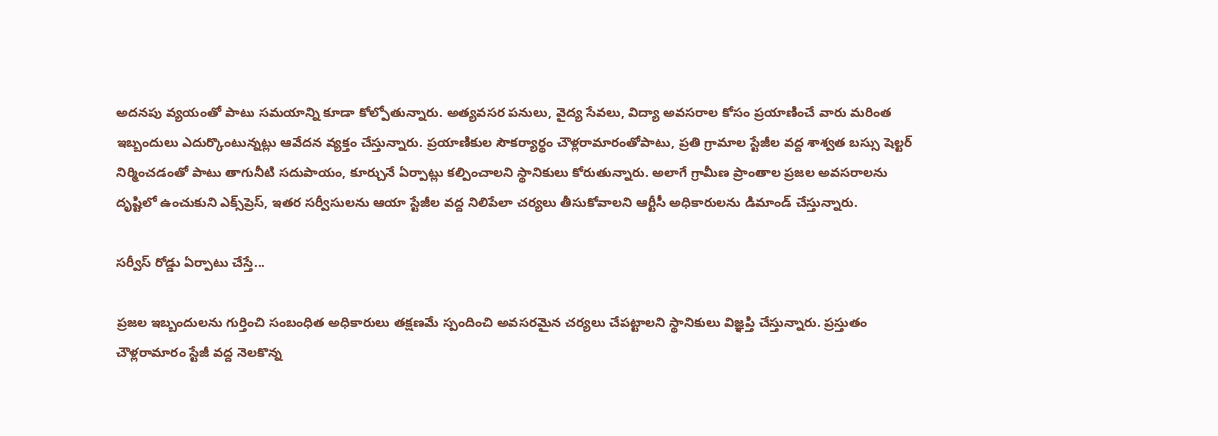అదనపు వ్యయంతో పాటు సమయాన్ని కూడా కోల్పోతున్నారు. అత్యవసర పనులు, వైద్య సేవలు, విద్యా అవసరాల కోసం ప్రయాణించే వారు మరింత ఇబ్బందులు ఎదుర్కొంటున్నట్లు ఆవేదన వ్యక్తం చేస్తున్నారు. ప్రయాణికుల సౌకర్యార్థం చౌళ్లరామారంతోపాటు, ప్రతి గ్రామాల స్టేజీల వద్ద శాశ్వత బస్సు షెల్టర్ నిర్మించడంతో పాటు తాగునీటి సదుపాయం, కూర్చునే ఏర్పాట్లు కల్పించాలని స్థానికులు కోరుతున్నారు. అలాగే గ్రామీణ ప్రాంతాల ప్రజల అవసరాలను దృష్టిలో ఉంచుకుని ఎక్స్‌ప్రెస్, ఇతర సర్వీసులను ఆయా స్టేజీల వద్ద నిలిపేలా చర్యలు తీసుకోవాలని ఆర్టీసీ అధికారులను డిమాండ్ చేస్తున్నారు.

సర్వీస్ రోడ్డు ఏర్పాటు చేస్తే...

ప్రజల ఇబ్బందులను గుర్తించి సంబంధిత అధికారులు తక్షణమే స్పందించి అవసరమైన చర్యలు చేపట్టాలని స్థానికులు విజ్ఞప్తి చేస్తున్నారు. ప్రస్తుతం చౌళ్లరామారం స్టేజీ వద్ద నెలకొన్న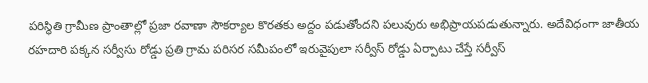పరిస్థితి గ్రామీణ ప్రాంతాల్లో ప్రజా రవాణా సౌకర్యాల కొరతకు అద్దం పడుతోందని పలువురు అభిప్రాయపడుతున్నారు. అదేవిధంగా జాతీయ రహదారి పక్కన సర్వీసు రోడ్డు ప్రతి గ్రామ పరిసర సమీపంలో ఇరువైపులా సర్వీస్ రోడ్డు ఏర్పాటు చేస్తే సర్వీస్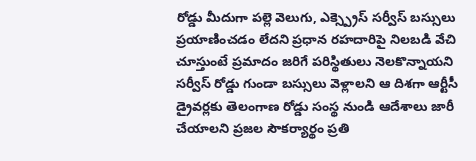రోడ్డు మీదుగా పల్లె వెలుగు, ఎక్స్ప్రెస్ సర్వీస్ బస్సులు ప్రయాణించడం లేదని ప్రధాన రహదారిపై నిలబడి వేచి చూస్తుంటే ప్రమాదం జరిగే పరిస్థితులు నెలకొన్నాయని సర్వీస్ రోడ్డు గుండా బస్సులు వెళ్లాలని ఆ దిశగా ఆర్టీసీ డ్రైవర్లకు తెలంగాణ రోడ్డు సంస్థ నుండి ఆదేశాలు జారీ చేయాలని ప్రజల సౌకర్యార్థం ప్రతి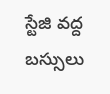స్టేజి వద్ద బస్సులు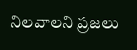నిలవాలని ప్రజలు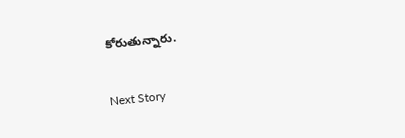కోరుతున్నారు.

Next Story